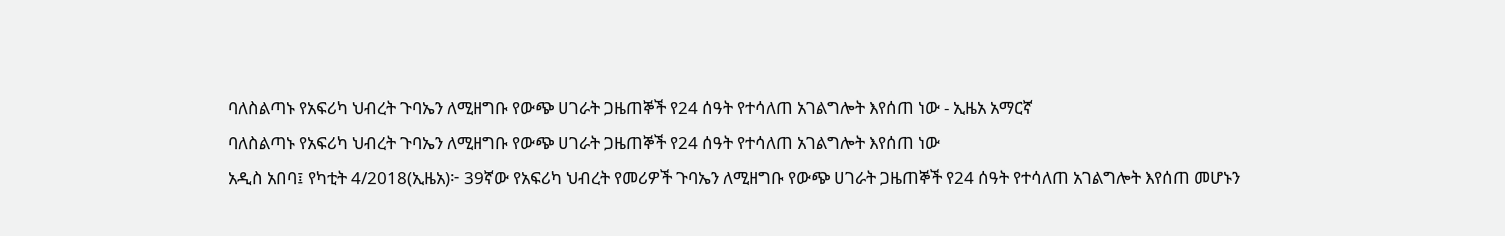ባለስልጣኑ የአፍሪካ ህብረት ጉባኤን ለሚዘግቡ የውጭ ሀገራት ጋዜጠኞች የ24 ሰዓት የተሳለጠ አገልግሎት እየሰጠ ነው - ኢዜአ አማርኛ
ባለስልጣኑ የአፍሪካ ህብረት ጉባኤን ለሚዘግቡ የውጭ ሀገራት ጋዜጠኞች የ24 ሰዓት የተሳለጠ አገልግሎት እየሰጠ ነው
አዲስ አበባ፤ የካቲት 4/2018(ኢዜአ)፦ 39ኛው የአፍሪካ ህብረት የመሪዎች ጉባኤን ለሚዘግቡ የውጭ ሀገራት ጋዜጠኞች የ24 ሰዓት የተሳለጠ አገልግሎት እየሰጠ መሆኑን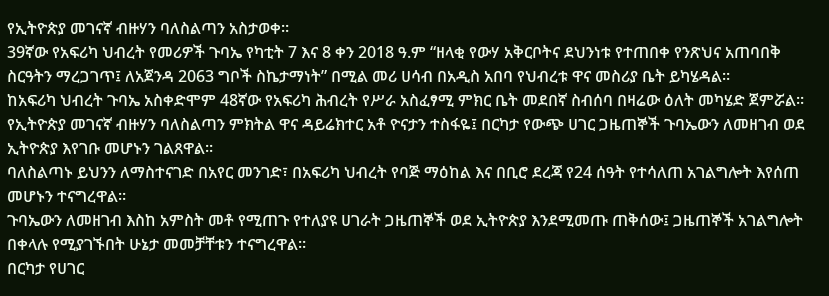የኢትዮጵያ መገናኛ ብዙሃን ባለስልጣን አስታወቀ።
39ኛው የአፍሪካ ህብረት የመሪዎች ጉባኤ የካቲት 7 እና 8 ቀን 2018 ዓ.ም “ዘላቂ የውሃ አቅርቦትና ደህንነቱ የተጠበቀ የንጽህና አጠባበቅ ስርዓትን ማረጋገጥ፤ ለአጀንዳ 2063 ግቦች ስኬታማነት” በሚል መሪ ሀሳብ በአዲስ አበባ የህብረቱ ዋና መስሪያ ቤት ይካሄዳል።
ከአፍሪካ ህብረት ጉባኤ አስቀድሞም 48ኛው የአፍሪካ ሕብረት የሥራ አስፈፃሚ ምክር ቤት መደበኛ ስብሰባ በዛሬው ዕለት መካሄድ ጀምሯል።
የኢትዮጵያ መገናኛ ብዙሃን ባለስልጣን ምክትል ዋና ዳይሬክተር አቶ ዮናታን ተስፋዬ፤ በርካታ የውጭ ሀገር ጋዜጠኞች ጉባኤውን ለመዘገብ ወደ ኢትዮጵያ እየገቡ መሆኑን ገልጸዋል።
ባለስልጣኑ ይህንን ለማስተናገድ በአየር መንገድ፣ በአፍሪካ ህብረት የባጅ ማዕከል እና በቢሮ ደረጃ የ24 ሰዓት የተሳለጠ አገልግሎት እየሰጠ መሆኑን ተናግረዋል።
ጉባኤውን ለመዘገብ እስከ አምስት መቶ የሚጠጉ የተለያዩ ሀገራት ጋዜጠኞች ወደ ኢትዮጵያ እንደሚመጡ ጠቅሰው፤ ጋዜጠኞች አገልግሎት በቀላሉ የሚያገኙበት ሁኔታ መመቻቸቱን ተናግረዋል።
በርካታ የሀገር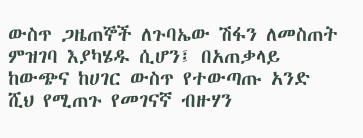ውስጥ ጋዜጠኞች ለጉባኤው ሽፋን ለመስጠት ምዝገባ እያካሄዱ ሲሆን፤ በአጠቃላይ ከውጭና ከሀገር ውስጥ የተውጣጡ አንድ ሺህ የሚጠጉ የመገናኛ ብዙሃን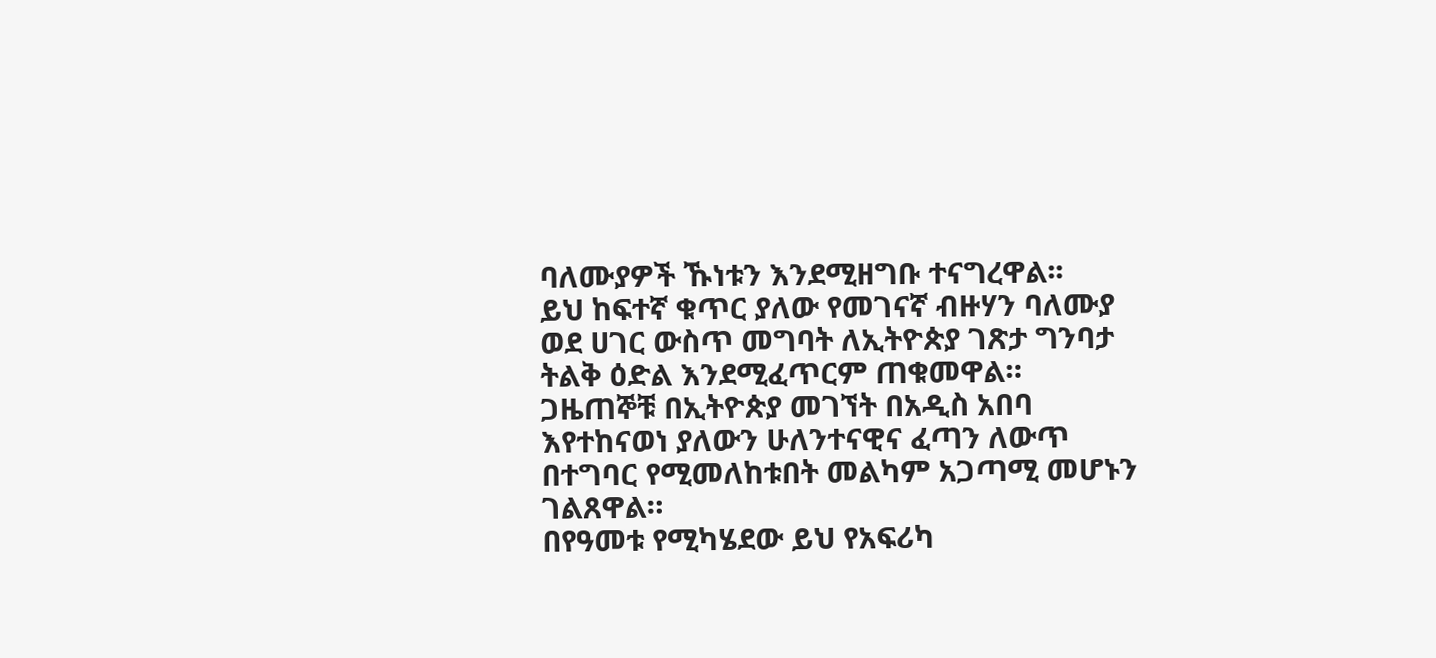ባለሙያዎች ኹነቱን እንደሚዘግቡ ተናግረዋል፡፡
ይህ ከፍተኛ ቁጥር ያለው የመገናኛ ብዙሃን ባለሙያ ወደ ሀገር ውስጥ መግባት ለኢትዮጵያ ገጽታ ግንባታ ትልቅ ዕድል እንደሚፈጥርም ጠቁመዋል።
ጋዜጠኞቹ በኢትዮጵያ መገኘት በአዲስ አበባ እየተከናወነ ያለውን ሁለንተናዊና ፈጣን ለውጥ በተግባር የሚመለከቱበት መልካም አጋጣሚ መሆኑን ገልጸዋል።
በየዓመቱ የሚካሄደው ይህ የአፍሪካ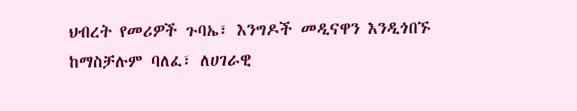ህብረት የመሪዎች ጉባኤ፣ እንግዶች መዲናዋን እንዲጎበኙ ከማስቻሉም ባለፈ፣ ለሀገራዊ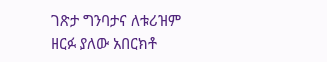ገጽታ ግንባታና ለቱሪዝም ዘርፉ ያለው አበርክቶ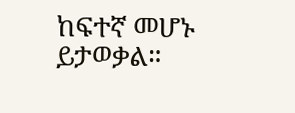ከፍተኛ መሆኑ ይታወቃል።